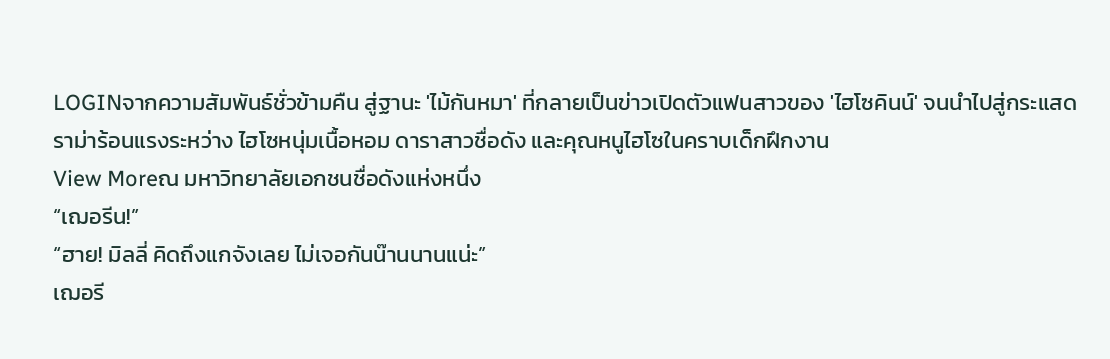LOGINจากความสัมพันธ์ชั่วข้ามคืน สู่ฐานะ 'ไม้กันหมา' ที่กลายเป็นข่าวเปิดตัวแฟนสาวของ 'ไฮโซคินน์' จนนำไปสู่กระแสดราม่าร้อนแรงระหว่าง ไฮโซหนุ่มเนื้อหอม ดาราสาวชื่อดัง และคุณหนูไฮโซในคราบเด็กฝึกงาน
View Moreณ มหาวิทยาลัยเอกชนชื่อดังแห่งหนึ่ง
“เฌอรีน!”
“ฮาย! มิลลี่ คิดถึงแกจังเลย ไม่เจอกันน๊านนานแน่ะ”
เฌอรี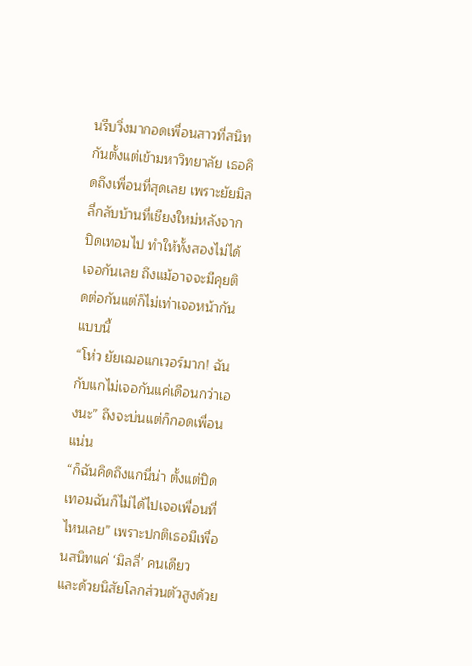นรีบวิ่งมากอดเพื่อนสาวที่สนิทกันตั้งแต่เข้ามหาวิทยาลัย เธอคิดถึงเพื่อนที่สุดเลย เพราะยัยมิลลี่กลับบ้านที่เชียงใหม่หลังจากปิดเทอมไป ทำให้ทั้งสองไม่ได้เจอกันเลย ถึงแม้อาจจะมีคุยติดต่อกันแต่ก็ไม่เท่าเจอหน้ากันแบบนี้
“โห่ว ยัยเฌอแกเวอร์มาก! ฉันกับแกไม่เจอกันแค่เดือนกว่าเองนะ” ถึงจะบ่นแต่ก็กอดเพื่อนแน่น
“ก็ฉันคิดถึงแกนี่น่า ตั้งแต่ปิดเทอมฉันก็ไม่ได้ไปเจอเพื่อนที่ไหนเลย” เพราะปกติเธอมีเพื่อนสนิทแค่ ‘มิลลี่’ คนเดียว
และด้วยนิสัยโลกส่วนตัวสูงด้วย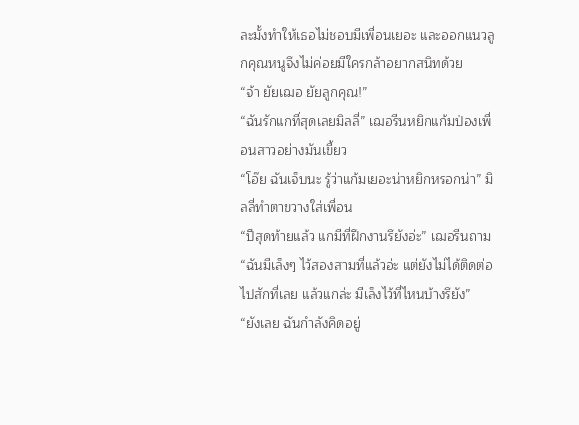ละมั้งทำให้เธอไม่ชอบมีเพื่อนเยอะ และออกแนวลูกคุณหนูจึงไม่ค่อยมีใครกล้าอยากสนิทด้วย
“จ้า ยัยเฌอ ยัยลูกคุณ!”
“ฉันรักแกที่สุดเลยมิลลี่” เฌอรีนหยิกแก้มป่องเพื่อนสาวอย่างมันเขี้ยว
“โอ๊ย ฉันเจ็บนะ รู้ว่าแก้มเยอะน่าหยิกหรอกน่า” มิลลี่ทำตาขวางใส่เพื่อน
“ปีสุดท้ายแล้ว แกมีที่ฝึกงานรึยังอ่ะ” เฌอรีนถาม
“ฉันมีเล็งๆ ไว้สองสามที่แล้วอ่ะ แต่ยังไม่ได้ติดต่อไปสักที่เลย แล้วแกล่ะ มีเล็งไว้ที่ไหนบ้างรึยัง”
“ยังเลย ฉันกำลังคิดอยู่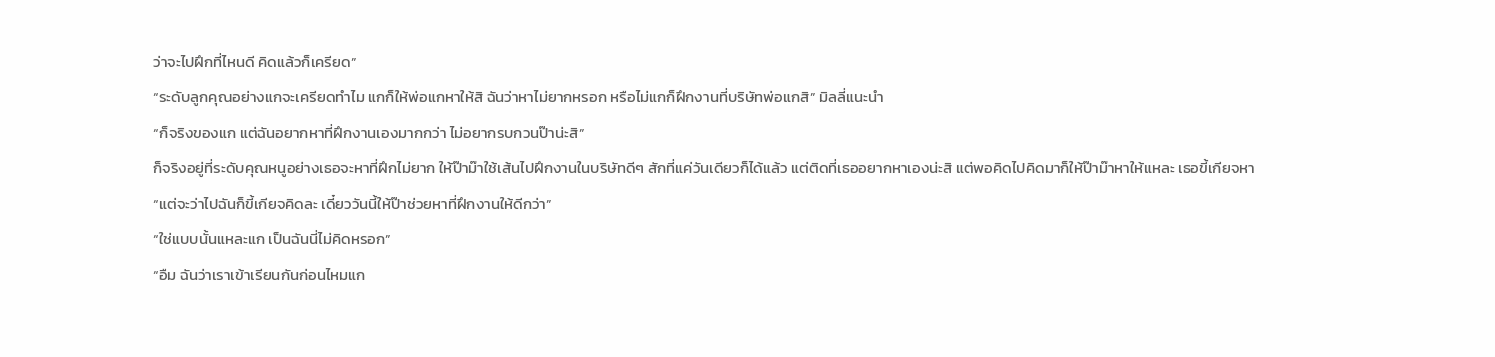ว่าจะไปฝึกที่ไหนดี คิดแล้วก็เครียด”
“ระดับลูกคุณอย่างแกจะเครียดทำไม แกก็ให้พ่อแกหาให้สิ ฉันว่าหาไม่ยากหรอก หรือไม่แกก็ฝึกงานที่บริษัทพ่อแกสิ” มิลลี่แนะนำ
“ก็จริงของแก แต่ฉันอยากหาที่ฝึกงานเองมากกว่า ไม่อยากรบกวนป๊าน่ะสิ”
ก็จริงอยู่ที่ระดับคุณหนูอย่างเธอจะหาที่ฝึกไม่ยาก ให้ป๊าม๊าใช้เส้นไปฝึกงานในบริษัทดีๆ สักที่แค่วันเดียวก็ได้แล้ว แต่ติดที่เธออยากหาเองน่ะสิ แต่พอคิดไปคิดมาก็ให้ป๊าม๊าหาให้แหละ เธอขี้เกียจหา
“แต่จะว่าไปฉันก็ขี้เกียจคิดละ เดี๋ยววันนี้ให้ป๊าช่วยหาที่ฝึกงานให้ดีกว่า”
“ใช่แบบนั้นแหละแก เป็นฉันนี่ไม่คิดหรอก”
“อืม ฉันว่าเราเข้าเรียนกันก่อนไหมแก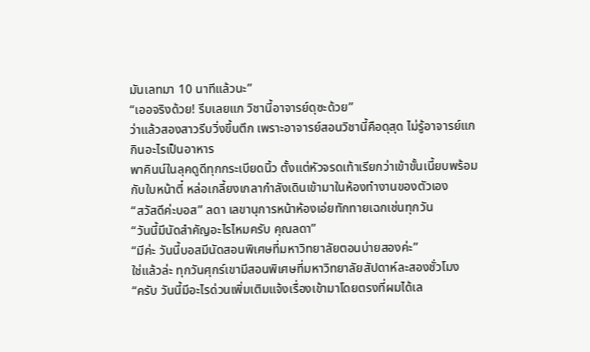มันเลทมา 10 นาทีแล้วนะ”
“เออจริงด้วย! รีบเลยแก วิชานี้อาจารย์ดุซะด้วย”
ว่าแล้วสองสาวรีบวิ่งขึ้นตึก เพราะอาจารย์สอนวิชานี้คือดุสุด ไม่รู้อาจารย์แกกินอะไรเป็นอาหาร
พาคินน์ในลุคดูดีทุกกระเบียดนิ้ว ตั้งแต่หัวจรดเท้าเรียกว่าเข้าขั้นเนี้ยบพร้อมกับใบหน้าตี๋ หล่อเกลี้ยงเกลากำลังเดินเข้ามาในห้องทำงานของตัวเอง
“สวัสดีค่ะบอส” ลดา เลขานุการหน้าห้องเอ่ยทักทายเฉกเช่นทุกวัน
“วันนี้มีนัดสำคัญอะไรไหมครับ คุณลดา”
“มีค่ะ วันนี้บอสมีนัดสอนพิเศษที่มหาวิทยาลัยตอนบ่ายสองค่ะ”
ใช่แล้วล่ะ ทุกวันศุกร์เขามีสอนพิเศษที่มหาวิทยาลัยสัปดาห์ละสองชั่วโมง
“ครับ วันนี้มีอะไรด่วนเพิ่มเติมแจ้งเรื่องเข้ามาโดยตรงที่ผมได้เล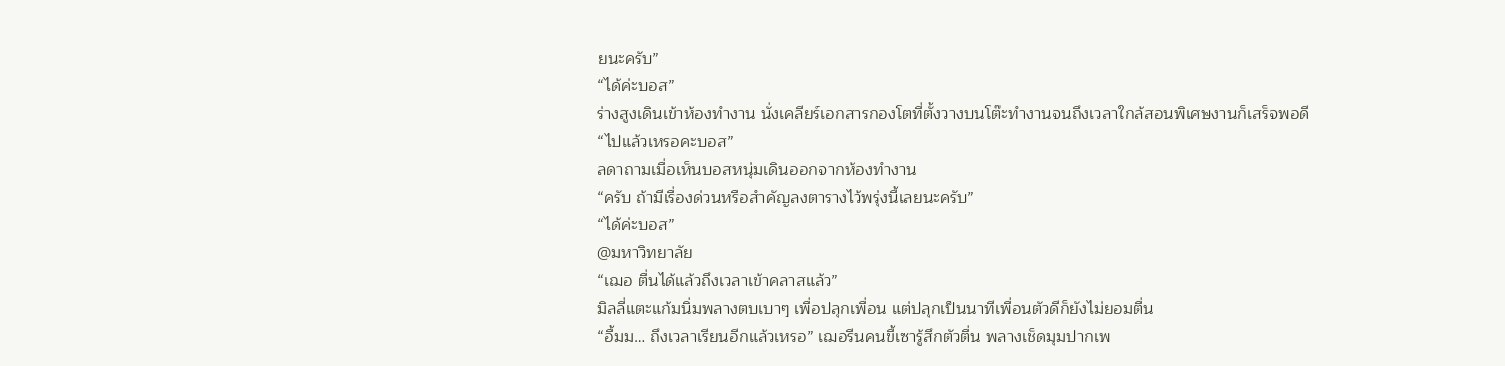ยนะครับ”
“ได้ค่ะบอส”
ร่างสูงเดินเข้าห้องทำงาน นั่งเคลียร์เอกสารกองโตที่ตั้งวางบนโต๊ะทำงานจนถึงเวลาใกล้สอนพิเศษงานก็เสร็จพอดี
“ไปแล้วเหรอคะบอส”
ลดาถามเมื่อเห็นบอสหนุ่มเดินออกจากห้องทำงาน
“ครับ ถ้ามีเรื่องด่วนหรือสำคัญลงตารางไว้พรุ่งนี้เลยนะครับ”
“ได้ค่ะบอส”
@มหาวิทยาลัย
“เฌอ ตื่นได้แล้วถึงเวลาเข้าคลาสแล้ว”
มิลลี่แตะแก้มนิ่มพลางตบเบาๆ เพื่อปลุกเพื่อน แต่ปลุกเป็นนาทีเพื่อนตัวดีก็ยังไม่ยอมตื่น
“อื้มม… ถึงเวลาเรียนอีกแล้วเหรอ” เฌอรีนคนขี้เซารู้สึกตัวตื่น พลางเช็ดมุมปากเพ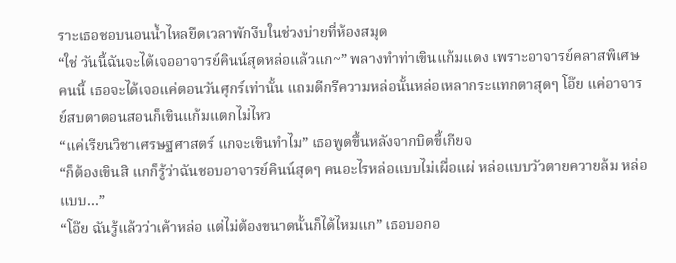ราะเธอชอบนอนน้ำไหลยืดเวลาพักงีบในช่วงบ่ายที่ห้องสมุด
“ใช่ วันนี้ฉันจะได้เจออาจารย์คินน์สุดหล่อแล้วแก~” พลางทำท่าเขินแก้มแดง เพราะอาจารย์คลาสพิเศษคนนี้ เธอจะได้เจอแค่ตอนวันศุกร์เท่านั้น แถมดีกรีความหล่อนั้นหล่อเหลากระแทกตาสุดๆ โอ๊ย แค่อาจารย์สบตาตอนสอนก็เขินแก้มแตกไม่ไหว
“แค่เรียนวิชาเศรษฐศาสตร์ แกจะเขินทำไม” เธอพูดขึ้นหลังจากบิดขี้เกียจ
“ก็ต้องเขินสิ แกก็รู้ว่าฉันชอบอาจารย์คินน์สุดๆ คนอะไรหล่อแบบไม่เผื่อแผ่ หล่อแบบวัวตายควายล้ม หล่อแบบ…”
“โอ๊ย ฉันรู้แล้วว่าเค้าหล่อ แต่ไม่ต้องขนาดนั้นก็ได้ไหมแก” เธอบอกอ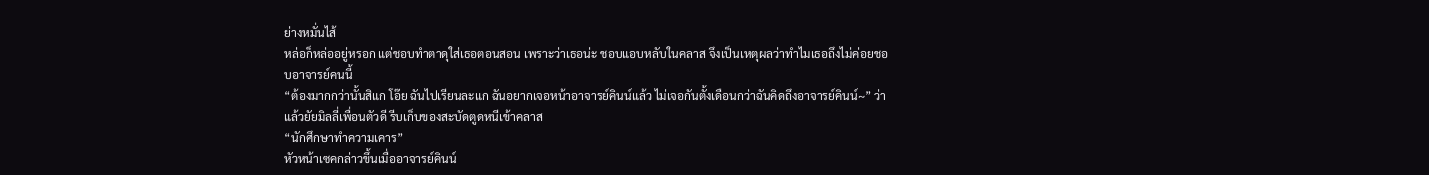ย่างหมั่นไส้
หล่อก็หล่ออยู่หรอก แต่ชอบทำตาดุใส่เธอตอนสอน เพราะว่าเธอน่ะ ชอบแอบหลับในคลาส จึงเป็นเหตุผลว่าทำไมเธอถึงไม่ค่อยชอบอาจารย์คนนี้
“ต้องมากกว่านั้นสิแก โอ๊ย ฉันไปเรียนละแก ฉันอยากเจอหน้าอาจารย์คินน์แล้ว ไม่เจอกันตั้งเดือนกว่าฉันคิดถึงอาจารย์คินน์~” ว่าแล้วยัยมิลลี่เพื่อนตัวดี รีบเก็บของสะบัดตูดหนีเข้าคลาส
“นักศึกษาทำความเคาร”
หัวหน้าเซคกล่าวขึ้นเมื่ออาจารย์คินน์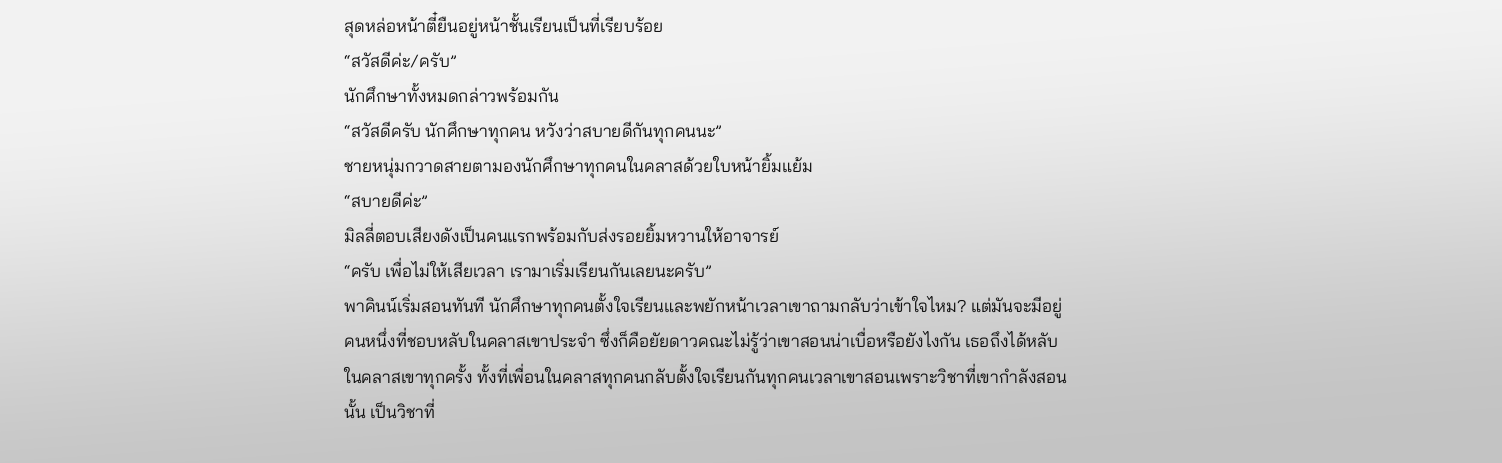สุดหล่อหน้าตี๋ยืนอยู่หน้าชั้นเรียนเป็นที่เรียบร้อย
“สวัสดีค่ะ/ครับ”
นักศึกษาทั้งหมดกล่าวพร้อมกัน
“สวัสดีครับ นักศึกษาทุกคน หวังว่าสบายดีกันทุกคนนะ”
ชายหนุ่มกวาดสายตามองนักศึกษาทุกคนในคลาสด้วยใบหน้ายิ้มแย้ม
“สบายดีค่ะ”
มิลลี่ตอบเสียงดังเป็นคนแรกพร้อมกับส่งรอยยิ้มหวานให้อาจารย์
“ครับ เพื่อไม่ให้เสียเวลา เรามาเริ่มเรียนกันเลยนะครับ”
พาคินน์เริ่มสอนทันที นักศึกษาทุกคนตั้งใจเรียนและพยักหน้าเวลาเขาถามกลับว่าเข้าใจไหม? แต่มันจะมีอยู่คนหนึ่งที่ชอบหลับในคลาสเขาประจำ ซึ่งก็คือยัยดาวคณะไม่รู้ว่าเขาสอนน่าเบื่อหรือยังไงกัน เธอถึงได้หลับในคลาสเขาทุกครั้ง ทั้งที่เพื่อนในคลาสทุกคนกลับตั้งใจเรียนกันทุกคนเวลาเขาสอนเพราะวิชาที่เขากำลังสอนนั้น เป็นวิชาที่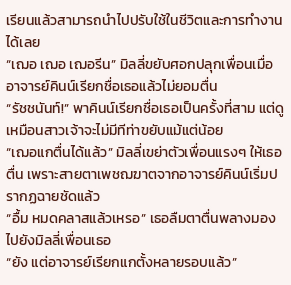เรียนแล้วสามารถนำไปปรับใช้ในชีวิตและการทำงานได้เลย
“เฌอ เฌอ เฌอรีน” มิลลี่ขยับศอกปลุกเพื่อนเมื่ออาจารย์คินน์เรียกชื่อเธอแล้วไม่ยอมตื่น
“รัชชนันท์!” พาคินน์เรียกชื่อเธอเป็นครั้งที่สาม แต่ดูเหมือนสาวเจ้าจะไม่มีทีท่าขยับแม้แต่น้อย
“เฌอแกตื่นได้แล้ว” มิลลี่เขย่าตัวเพื่อนแรงๆ ให้เธอตื่น เพราะสายตาเพชฌฆาตจากอาจารย์คินน์เริ่มปรากฏฉายชัดแล้ว
“อื้ม หมดคลาสแล้วเหรอ” เธอลืมตาตื่นพลางมองไปยังมิลลี่เพื่อนเธอ
“ยัง แต่อาจารย์เรียกแกตั้งหลายรอบแล้ว”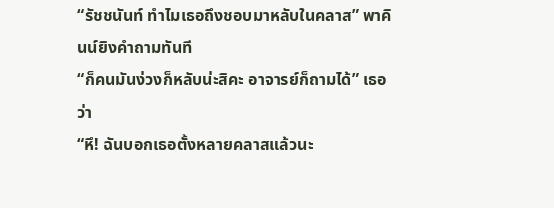“รัชชนันท์ ทำไมเธอถึงชอบมาหลับในคลาส” พาคินน์ยิงคำถามทันที
“ก็คนมันง่วงก็หลับน่ะสิคะ อาจารย์ก็ถามได้” เธอว่า
“หึ! ฉันบอกเธอตั้งหลายคลาสแล้วนะ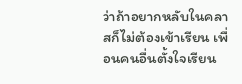ว่าถ้าอยากหลับในคลาสก็ไม่ต้องเข้าเรียน เพื่อนคนอื่นตั้งใจเรียน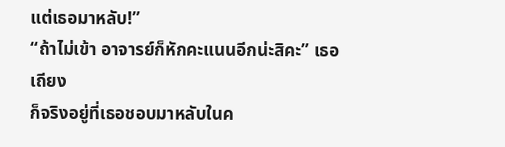แต่เธอมาหลับ!”
“ถ้าไม่เข้า อาจารย์ก็หักคะแนนอีกน่ะสิคะ” เธอเถียง
ก็จริงอยู่ที่เธอชอบมาหลับในค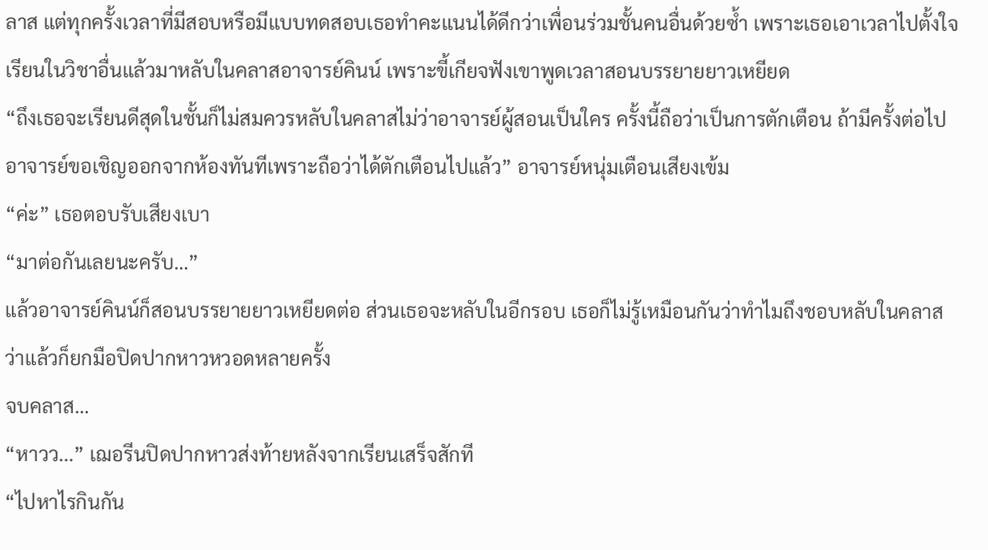ลาส แต่ทุกครั้งเวลาที่มีสอบหรือมีแบบทดสอบเธอทำคะแนนได้ดีกว่าเพื่อนร่วมชั้นคนอื่นด้วยซ้ำ เพราะเธอเอาเวลาไปตั้งใจเรียนในวิชาอื่นแล้วมาหลับในคลาสอาจารย์คินน์ เพราะขี้เกียจฟังเขาพูดเวลาสอนบรรยายยาวเหยียด
“ถึงเธอจะเรียนดีสุดในชั้นก็ไม่สมควรหลับในคลาสไม่ว่าอาจารย์ผู้สอนเป็นใคร ครั้งนี้ถือว่าเป็นการตักเตือน ถ้ามีครั้งต่อไปอาจารย์ขอเชิญออกจากห้องทันทีเพราะถือว่าได้ตักเตือนไปแล้ว” อาจารย์หนุ่มเตือนเสียงเข้ม
“ค่ะ” เธอตอบรับเสียงเบา
“มาต่อกันเลยนะครับ…”
แล้วอาจารย์คินน์ก็สอนบรรยายยาวเหยียดต่อ ส่วนเธอจะหลับในอีกรอบ เธอก็ไม่รู้เหมือนกันว่าทำไมถึงชอบหลับในคลาส ว่าแล้วก็ยกมือปิดปากหาวหวอดหลายครั้ง
จบคลาส…
“หาวว...” เฌอรีนปิดปากหาวส่งท้ายหลังจากเรียนเสร็จสักที
“ไปหาไรกินกัน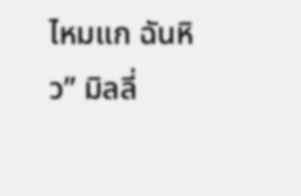ไหมแก ฉันหิว” มิลลี่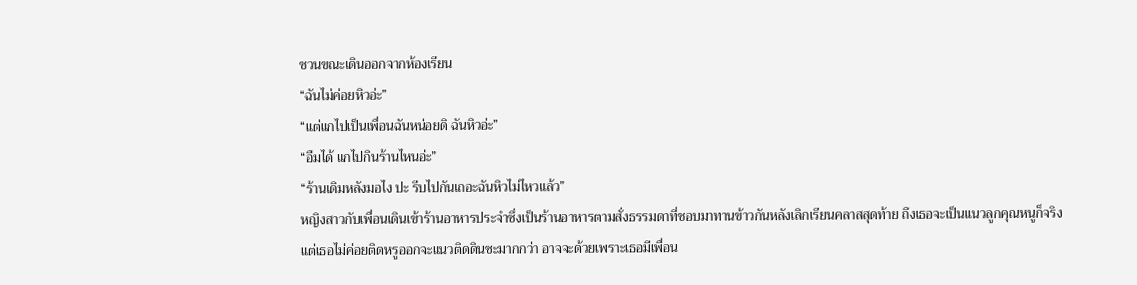ชวนขณะเดินออกจากห้องเรียน
“ฉันไม่ค่อยหิวอ่ะ”
“แต่แกไปเป็นเพื่อนฉันหน่อยดิ ฉันหิวอ่ะ”
“อืมได้ แกไปกินร้านไหนอ่ะ”
“ร้านเดิมหลังมอไง ปะ รีบไปกันเถอะฉันหิวไม่ไหวแล้ว”
หญิงสาวกับเพื่อนเดินเข้าร้านอาหารประจำซึ่งเป็นร้านอาหารตามสั่งธรรมดาที่ชอบมาทานข้าวกันหลังเลิกเรียนคลาสสุดท้าย ถึงเธอจะเป็นแนวลูกคุณหนูก็จริง แต่เธอไม่ค่อยติดหรูออกจะแนวติดดินซะมากกว่า อาจจะด้วยเพราะเธอมีเพื่อน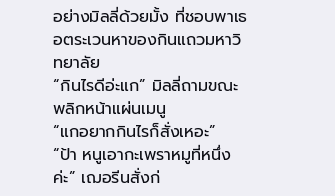อย่างมิลลี่ด้วยมั้ง ที่ชอบพาเธอตระเวนหาของกินแถวมหาวิทยาลัย
“กินไรดีอ่ะแก” มิลลี่ถามขณะพลิกหน้าแผ่นเมนู
“แกอยากกินไรก็สั่งเหอะ”
“ป้า หนูเอากะเพราหมูที่หนึ่งค่ะ” เฌอรีนสั่งก่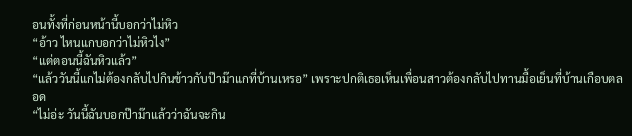อนทั้งที่ก่อนหน้านี้บอกว่าไม่หิว
“อ้าว ไหนแกบอกว่าไม่หิวไง”
“แต่ตอนนี้ฉันหิวแล้ว”
“แล้ววันนี้แกไม่ต้องกลับไปกินข้าวกับป๊าม๊าแกที่บ้านเหรอ” เพราะปกติเธอเห็นเพื่อนสาวต้องกลับไปทานมื้อเย็นที่บ้านเกือบตลอด
“ไม่อ่ะ วันนี้ฉันบอกป๊าม๊าแล้วว่าฉันจะกิน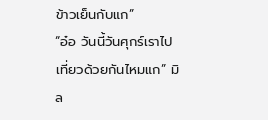ข้าวเย็นกับแก”
“อ๋อ วันนี้วันศุกร์เราไปเที่ยวด้วยกันไหมแก” มิล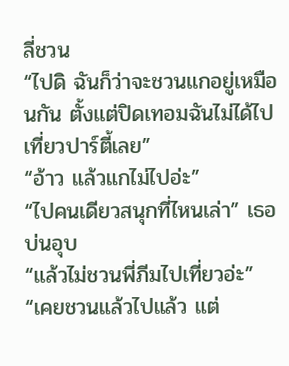ลี่ชวน
“ไปดิ ฉันก็ว่าจะชวนแกอยู่เหมือนกัน ตั้งแต่ปิดเทอมฉันไม่ได้ไปเที่ยวปาร์ตี้เลย”
“อ้าว แล้วแกไม่ไปอ่ะ”
“ไปคนเดียวสนุกที่ไหนเล่า” เธอบ่นอุบ
“แล้วไม่ชวนพี่ภีมไปเที่ยวอ่ะ”
“เคยชวนแล้วไปแล้ว แต่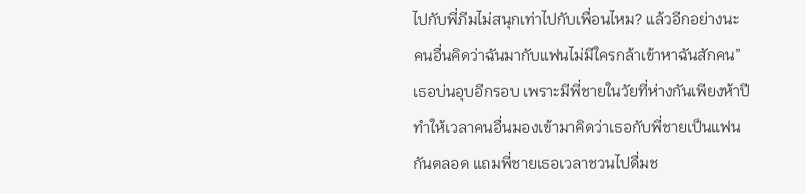ไปกับพี่ภีมไม่สนุกเท่าไปกับเพื่อนไหม? แล้วอีกอย่างนะ คนอื่นคิดว่าฉันมากับแฟนไม่มีใครกล้าเข้าหาฉันสักคน” เธอบ่นอุบอีกรอบ เพราะมีพี่ชายในวัยที่ห่างกันเพียงห้าปี ทำให้เวลาคนอื่นมองเข้ามาคิดว่าเธอกับพี่ชายเป็นแฟนกันตลอด แถมพี่ชายเธอเวลาชวนไปดื่มช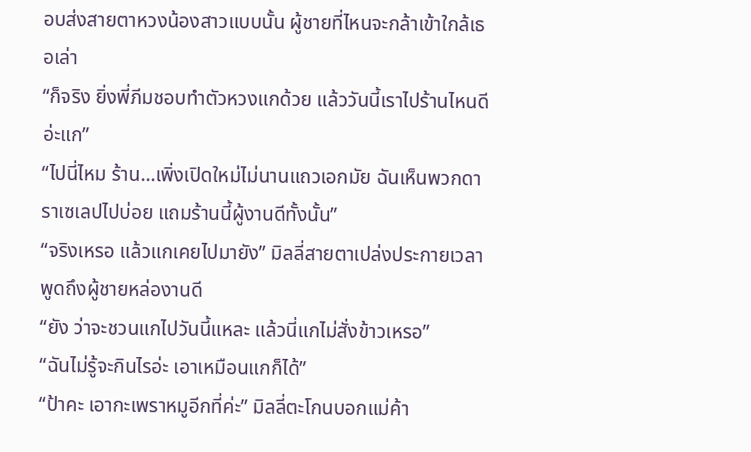อบส่งสายตาหวงน้องสาวแบบนั้น ผู้ชายที่ไหนจะกล้าเข้าใกล้เธอเล่า
“ก็จริง ยิ่งพี่ภีมชอบทำตัวหวงแกด้วย แล้ววันนี้เราไปร้านไหนดีอ่ะแก”
“ไปนี่ไหม ร้าน…เพิ่งเปิดใหม่ไม่นานแถวเอกมัย ฉันเห็นพวกดาราเซเลปไปบ่อย แถมร้านนี้ผู้งานดีทั้งนั้น”
“จริงเหรอ แล้วแกเคยไปมายัง” มิลลี่สายตาเปล่งประกายเวลาพูดถึงผู้ชายหล่องานดี
“ยัง ว่าจะชวนแกไปวันนี้แหละ แล้วนี่แกไม่สั่งข้าวเหรอ”
“ฉันไม่รู้จะกินไรอ่ะ เอาเหมือนแกก็ได้”
“ป้าคะ เอากะเพราหมูอีกที่ค่ะ” มิลลี่ตะโกนบอกแม่ค้า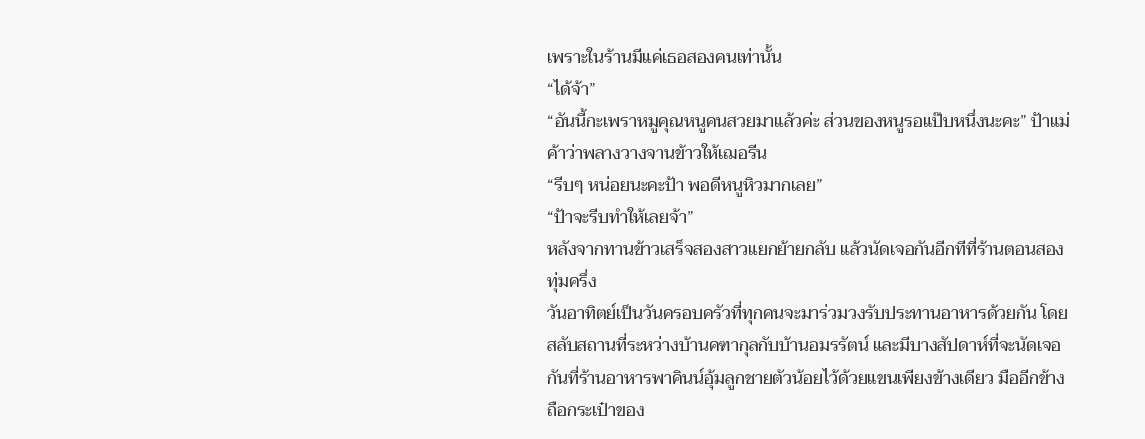เพราะในร้านมีแค่เธอสองคนเท่านั้น
“ได้จ้า”
“อันนี้กะเพราหมูคุณหนูคนสวยมาแล้วค่ะ ส่วนของหนูรอแป๊บหนึ่งนะคะ” ป้าแม่ค้าว่าพลางวางจานข้าวให้เฌอรีน
“รีบๆ หน่อยนะคะป้า พอดีหนูหิวมากเลย”
“ป้าจะรีบทำให้เลยจ้า”
หลังจากทานข้าวเสร็จสองสาวแยกย้ายกลับ แล้วนัดเจอกันอีกทีที่ร้านตอนสองทุ่มครึ่ง
วันอาทิตย์เป็นวันครอบครัวที่ทุกคนจะมาร่วมวงรับประทานอาหารด้วยกัน โดยสลับสถานที่ระหว่างบ้านคฑากุลกับบ้านอมรรัตน์ และมีบางสัปดาห์ที่จะนัดเจอกันที่ร้านอาหารพาคินน์อุ้มลูกชายตัวน้อยไว้ด้วยแขนเพียงข้างเดียว มืออีกข้างถือกระเป๋าของ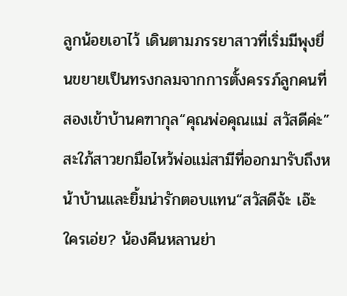ลูกน้อยเอาไว้ เดินตามภรรยาสาวที่เริ่มมีพุงยื่นขยายเป็นทรงกลมจากการตั้งครรภ์ลูกคนที่สองเข้าบ้านคฑากุล“คุณพ่อคุณแม่ สวัสดีค่ะ” สะใภ้สาวยกมือไหว้พ่อแม่สามีที่ออกมารับถึงหน้าบ้านและยิ้มน่ารักตอบแทน“สวัสดีจ้ะ เอ๊ะ ใครเอ่ย? น้องคีนหลานย่า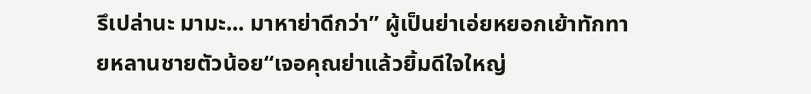รึเปล่านะ มามะ... มาหาย่าดีกว่า” ผู้เป็นย่าเอ่ยหยอกเย้าทักทายหลานชายตัวน้อย“เจอคุณย่าแล้วยิ้มดีใจใหญ่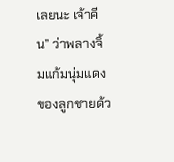เลยนะ เจ้าคีน” ว่าพลางจิ้มแก้มนุ่มแดงของลูกชายด้ว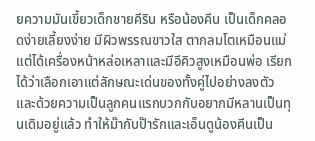ยความมันเขี้ยวเด็กชายคีริน หรือน้องคีน เป็นเด็กคลอดง่ายเลี้ยงง่าย มีผิวพรรณขาวใส ตากลมโตเหมือนแม่ แต่ได้เครื่องหน้าหล่อเหลาและมีอีคิวสูงเหมือนพ่อ เรียกได้ว่าเลือกเอาแต่ลักษณะเด่นของทั้งคู่ไปอย่างลงตัว และด้วยความเป็นลูกคนแรกบวกกับอยากมีหลานเป็นทุนเดิมอยู่แล้ว ทำให้ม๊ากับป๊ารักและเอ็นดูน้องคีนเป็น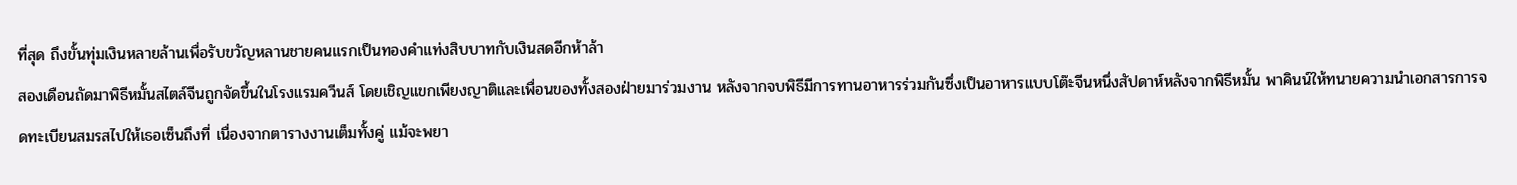ที่สุด ถึงขั้นทุ่มเงินหลายล้านเพื่อรับขวัญหลานชายคนแรกเป็นทองคำแท่งสิบบาทกับเงินสดอีกห้าล้า
สองเดือนถัดมาพิธีหมั้นสไตล์จีนถูกจัดขึ้นในโรงแรมควีนส์ โดยเชิญแขกเพียงญาติและเพื่อนของทั้งสองฝ่ายมาร่วมงาน หลังจากจบพิธีมีการทานอาหารร่วมกันซึ่งเป็นอาหารแบบโต๊ะจีนหนึ่งสัปดาห์หลังจากพิธีหมั้น พาคินน์ให้ทนายความนำเอกสารการจดทะเบียนสมรสไปให้เธอเซ็นถึงที่ เนื่องจากตารางงานเต็มทั้งคู่ แม้จะพยา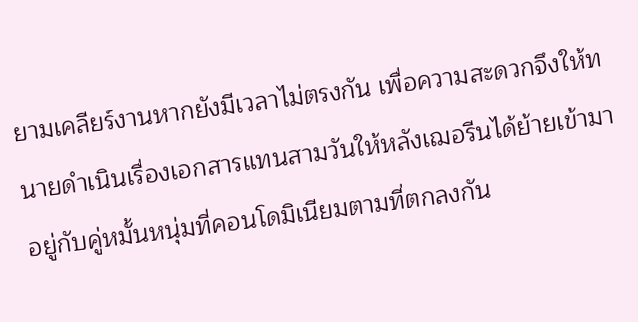ยามเคลียร์งานหากยังมีเวลาไม่ตรงกัน เพื่อความสะดวกจึงให้ทนายดำเนินเรื่องเอกสารแทนสามวันให้หลังเฌอรีนได้ย้ายเข้ามาอยู่กับคู่หมั้นหนุ่มที่คอนโดมิเนียมตามที่ตกลงกัน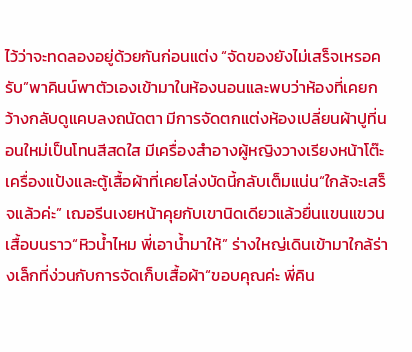ไว้ว่าจะทดลองอยู่ด้วยกันก่อนแต่ง “จัดของยังไม่เสร็จเหรอครับ”พาคินน์พาตัวเองเข้ามาในห้องนอนและพบว่าห้องที่เคยกว้างกลับดูแคบลงถนัดตา มีการจัดตกแต่งห้องเปลี่ยนผ้าปูที่นอนใหม่เป็นโทนสีสดใส มีเครื่องสำอางผู้หญิงวางเรียงหน้าโต๊ะเครื่องแป้งและตู้เสื้อผ้าที่เคยโล่งบัดนี้กลับเต็มแน่น“ใกล้จะเสร็จแล้วค่ะ” เฌอรีนเงยหน้าคุยกับเขานิดเดียวแล้วยื่นแขนแขวนเสื้อบนราว“หิวน้ำไหม พี่เอาน้ำมาให้” ร่างใหญ่เดินเข้ามาใกล้ร่างเล็กที่ง่วนกับการจัดเก็บเสื้อผ้า“ขอบคุณค่ะ พี่คิน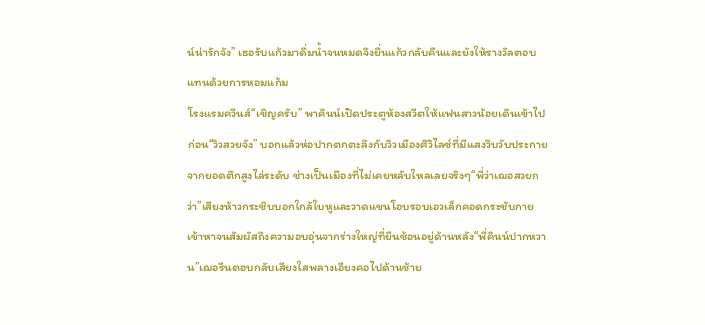น์น่ารักจัง” เธอรับแก้วมาดื่มน้ำจนหมดจึงยื่นแก้วกลับคืนและยังให้รางวัลตอบแทนด้วยการหอมแก้ม
โรงแรมควีนส์“เชิญครับ” พาคินน์เปิดประตูห้องสวีตให้แฟนสาวน้อยเดินเข้าไปก่อน“วิวสวยจัง” บอกแล้วห่อปากตกตะลึงกับวิวเมืองศิวิไลซ์ที่มีแสงวิบวับประกายจากยอดตึกสูงไล่ระดับ ช่างเป็นเมืองที่ไม่เคยหลับใหลเลยจริงๆ“พี่ว่าเฌอสวยกว่า”เสียงห้าวกระซิบบอกใกล้ใบหูและวาดแขนโอบรอบเอวเล็กคอดกระชับกายเข้าหาจนสัมผัสถึงความอบอุ่นจากร่างใหญ่ที่ยืนซ้อนอยู่ด้านหลัง“พี่คินน์ปากหวาน”เฌอรีนตอบกลับเสียงใสพลางเอียงคอไปด้านซ้าย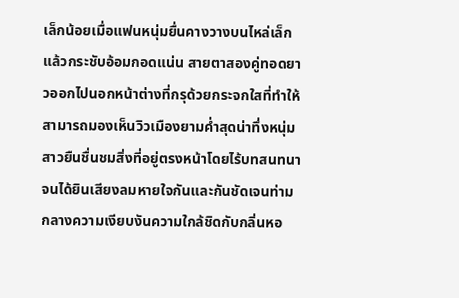เล็กน้อยเมื่อแฟนหนุ่มยื่นคางวางบนไหล่เล็กแล้วกระชับอ้อมกอดแน่น สายตาสองคู่ทอดยาวออกไปนอกหน้าต่างที่กรุด้วยกระจกใสที่ทำให้สามารถมองเห็นวิวเมืองยามค่ำสุดน่าทึ่งหนุ่มสาวยืนชื่นชมสิ่งที่อยู่ตรงหน้าโดยไร้บทสนทนาจนได้ยินเสียงลมหายใจกันและกันชัดเจนท่ามกลางความเงียบงันความใกล้ชิดกับกลิ่นหอ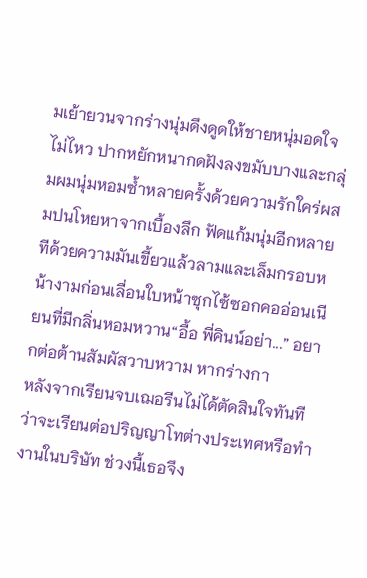มเย้ายวนจากร่างนุ่มดึงดูดให้ชายหนุ่มอดใจไม่ไหว ปากหยักหนากดฝังลงขมับบางและกลุ่มผมนุ่มหอมซ้ำหลายครั้งด้วยความรักใคร่ผสมปนโหยหาจากเบื้องลึก ฟัดแก้มนุ่มอีกหลายทีด้วยความมันเขี้ยวแล้วลามและเล็มกรอบหน้างามก่อนเลื่อนใบหน้าซุกไซ้ซอกคออ่อนเนียนที่มีกลิ่นหอมหวาน“อื้อ พี่คินน์อย่า...” อยากต่อต้านสัมผัสวาบหวาม หากร่างกา
หลังจากเรียนจบเฌอรีนไม่ได้ตัดสินใจทันทีว่าจะเรียนต่อปริญญาโทต่างประเทศหรือทำงานในบริษัท ช่วงนี้เธอจึง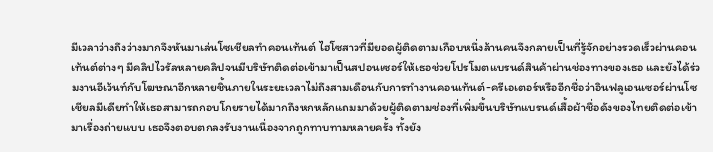มีเวลาว่างถึงว่างมากจึงหันมาเล่นโซเชียลทำคอนเท้นต์ ไฮโซสาวที่มียอดผู้ติดตามเกือบหนึ่งล้านคนจึงกลายเป็นที่รู้จักอย่างรวดเร็วผ่านคอนเท้นต์ต่างๆ มีคลิปไวรัลหลายคลิปจนมีบริษัทติดต่อเข้ามาเป็นสปอนเซอร์ให้เธอช่วยโปรโมตแบรนด์สินค้าผ่านช่องทางของเธอ และยังได้ร่วมงานอีเว้นท์กับโฆษณาอีกหลายชิ้นภายในระยะเวลาไม่ถึงสามเดือนกับการทำงานคอนเท้นต์-ครีเอเตอร์หรืออีกชื่อว่าอินฟลูเอนเซอร์ผ่านโซเชียลมีเดียทำให้เธอสามารถกอบโกยรายได้มากถึงหกหลักแถมมาด้วยผู้ติดตามช่องที่เพิ่มขึ้นบริษัทแบรนด์เสื้อผ้าชื่อดังของไทยติดต่อเข้ามาเรื่องถ่ายแบบ เธอจึงตอบตกลงรับงานเนื่องจากถูกทาบทามหลายครั้ง ทั้งยัง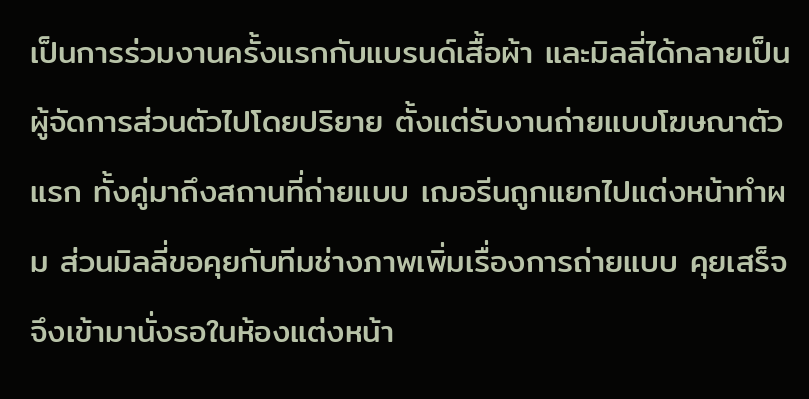เป็นการร่วมงานครั้งแรกกับแบรนด์เสื้อผ้า และมิลลี่ได้กลายเป็นผู้จัดการส่วนตัวไปโดยปริยาย ตั้งแต่รับงานถ่ายแบบโฆษณาตัวแรก ทั้งคู่มาถึงสถานที่ถ่ายแบบ เฌอรีนถูกแยกไปแต่งหน้าทำผม ส่วนมิลลี่ขอคุยกับทีมช่างภาพเพิ่มเรื่องการถ่ายแบบ คุยเสร็จจึงเข้ามานั่งรอในห้องแต่งหน้า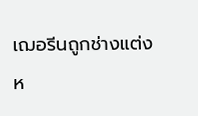เฌอรีนถูกช่างแต่งห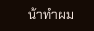น้าทำผม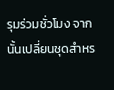รุมร่วมชั่วโมง จากนั้นเปลี่ยนชุดสำหร